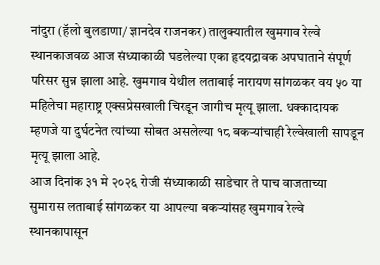नांदुरा (हॅलो बुलडाणा/ ज्ञानदेव राजनकर) तालुक्यातील खुमगाव रेल्वे स्थानकाजवळ आज संध्याकाळी घडलेल्या एका हृदयद्रावक अपघाताने संपूर्ण परिसर सुन्न झाला आहे. खुमगाव येथील लताबाई नारायण सांगळकर वय ५० या महिलेचा महाराष्ट्र एक्सप्रेसखाली चिरडून जागीच मृत्यू झाला. धक्कादायक म्हणजे या दुर्घटनेत त्यांच्या सोबत असलेल्या १८ बकऱ्यांचाही रेल्वेखाली सापडून मृत्यू झाला आहे.
आज दिनांक ३१ मे २०२६ रोजी संध्याकाळी साडेचार ते पाच वाजताच्या सुमारास लताबाई सांगळकर या आपल्या बकऱ्यांसह खुमगाव रेल्वे स्थानकापासून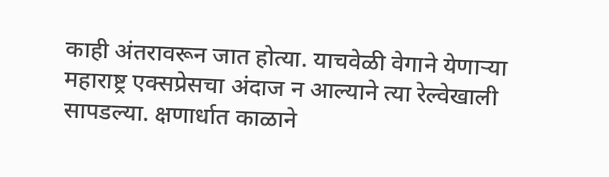काही अंतरावरून जात होत्या. याचवेळी वेगाने येणाऱ्या महाराष्ट्र एक्सप्रेसचा अंदाज न आल्याने त्या रेल्वेखाली सापडल्या. क्षणार्धात काळाने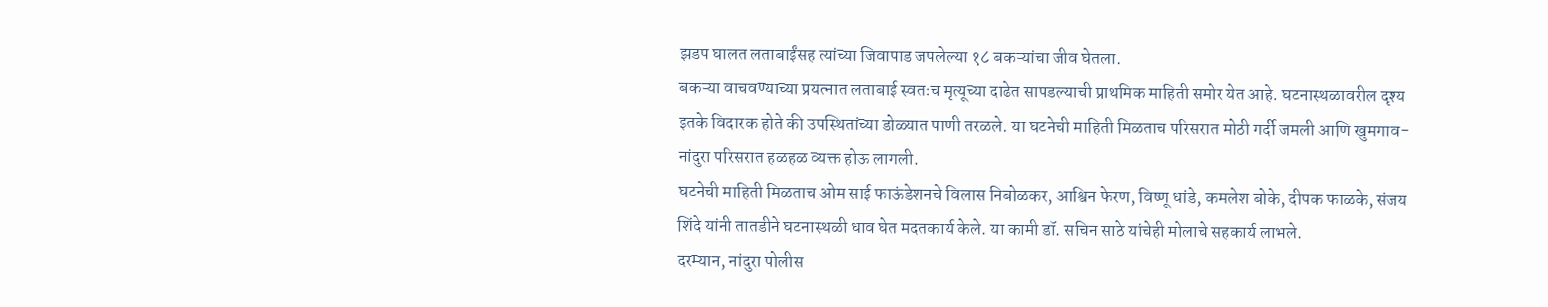झडप घालत लताबाईंसह त्यांच्या जिवापाड जपलेल्या १८ बकऱ्यांचा जीव घेतला.
बकऱ्या वाचवण्याच्या प्रयत्नात लताबाई स्वतःच मृत्यूच्या दाढेत सापडल्याची प्राथमिक माहिती समोर येत आहे. घटनास्थळावरील दृश्य इतके विदारक होते की उपस्थितांच्या डोळ्यात पाणी तरळले. या घटनेची माहिती मिळताच परिसरात मोठी गर्दी जमली आणि खुमगाव-नांदुरा परिसरात हळहळ व्यक्त होऊ लागली.
घटनेची माहिती मिळताच ओम साई फाऊंडेशनचे विलास निबोळकर, आश्विन फेरण, विष्णू धांडे, कमलेश बोके, दीपक फाळके, संजय शिंदे यांनी तातडीने घटनास्थळी धाव घेत मदतकार्य केले. या कामी डॉ. सचिन साठे यांचेही मोलाचे सहकार्य लाभले.
दरम्यान, नांदुरा पोलीस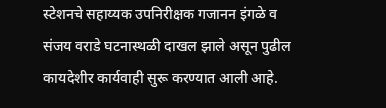स्टेशनचे सहाय्यक उपनिरीक्षक गजानन इंगळे व संजय वराडे घटनास्थळी दाखल झाले असून पुढील कायदेशीर कार्यवाही सुरू करण्यात आली आहे.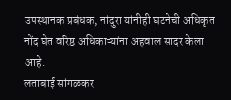उपस्थानक प्रबंधक, नांदुरा यांनीही घटनेची अधिकृत नोंद घेत वरिष्ठ अधिकाऱ्यांना अहवाल सादर केला आहे.
लताबाई सांगळकर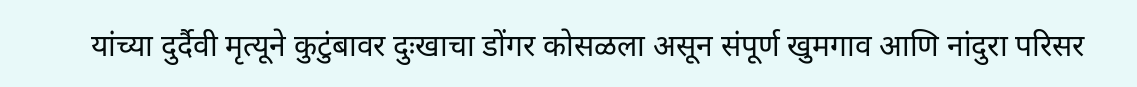यांच्या दुर्दैवी मृत्यूने कुटुंबावर दुःखाचा डोंगर कोसळला असून संपूर्ण खुमगाव आणि नांदुरा परिसर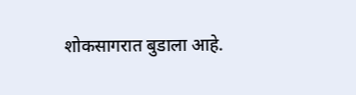शोकसागरात बुडाला आहे.